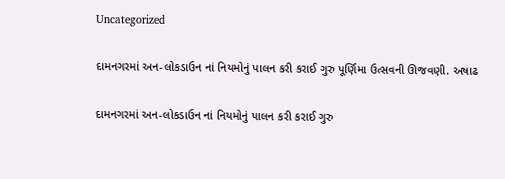Uncategorized

દામનગરમાં અન-લોકડાઉન નાં નિયમોનું પાલન કરી કરાઈ ગુરુ પૂર્ણિમા ઉત્સવની ઊજવણી. અષાઢ

દામનગરમાં અન-લોકડાઉન નાં નિયમોનું પાલન કરી કરાઈ ગુરુ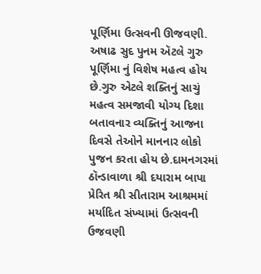પૂર્ણિમા ઉત્સવની ઊજવણી. અષાઢ સુદ પુનમ ઍટલે ગુરુ પૂર્ણિમા નું વિશેષ મહત્વ હોય છે.ગુરુ એટલે શક્તિનું સાચું મહત્વ સમજાવી યોગ્ય દિશા બતાવનાર વ્યક્તિનું આજના દિવસે તેઓને માનનાર લોકો પુજન કરતા હોય છે.દામનગરમાં ઠૉન્ડાવાળા શ્રી દયારામ બાપા પ્રેરિત શ્રી સીતારામ આશ્રમમાં મર્યાદિત સંખ્યામાં ઉત્સવની ઉજવણી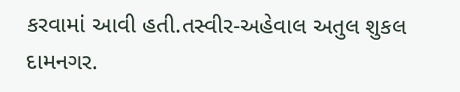કરવામાં આવી હતી.તસ્વીર-અહેવાલ અતુલ શુકલ દામનગર.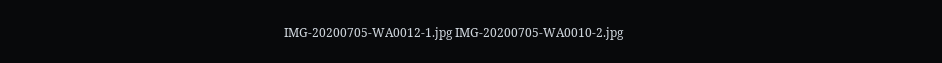IMG-20200705-WA0012-1.jpg IMG-20200705-WA0010-2.jpg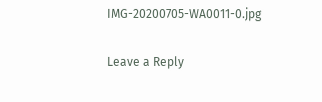IMG-20200705-WA0011-0.jpg

Leave a Reply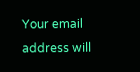Your email address will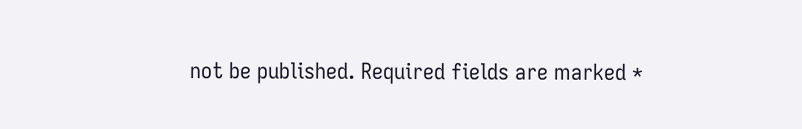not be published. Required fields are marked *